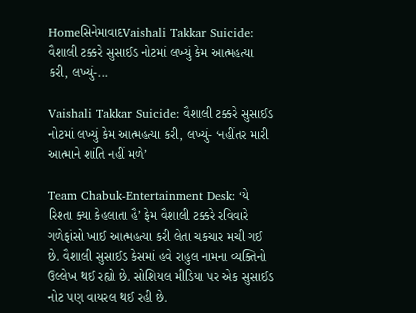HomeસિનેમાવાદVaishali Takkar Suicide: વૈશાલી ટક્કરે સુસાઈડ નોટમાં લખ્યું કેમ આત્મહત્યા કરી, લખ્યું-...

Vaishali Takkar Suicide: વૈશાલી ટક્કરે સુસાઈડ નોટમાં લખ્યું કેમ આત્મહત્યા કરી, લખ્યું- ‘નહીંતર મારી આત્માને શાંતિ નહીં મળે’

Team Chabuk-Entertainment Desk: ‘યે રિશ્તા ક્યા કેહલાતા હૈ’ ફેમ વૈશાલી ટક્કરે રવિવારે ગળેફાંસો ખાઈ આત્મહત્યા કરી લેતા ચકચાર મચી ગઈ છે. વૈશાલી સુસાઈડ કેસમાં હવે રાહુલ નામના વ્યક્તિનો ઉલ્લેખ થઈ રહ્યો છે. સોશિયલ મીડિયા પર એક સુસાઈડ નોટ પણ વાયરલ થઈ રહી છે.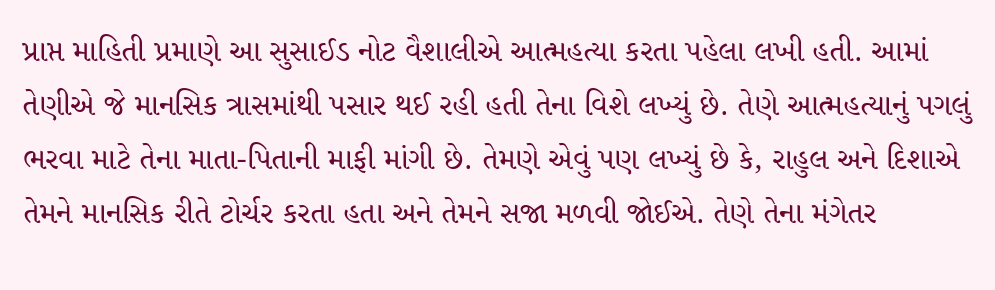પ્રાપ્ત માહિતી પ્રમાણે આ સુસાઈડ નોટ વૈશાલીએ આત્મહત્યા કરતા પહેલા લખી હતી. આમાં તેણીએ જે માનસિક ત્રાસમાંથી પસાર થઈ રહી હતી તેના વિશે લખ્યું છે. તેણે આત્મહત્યાનું પગલું ભરવા માટે તેના માતા-પિતાની માફી માંગી છે. તેમણે એવું પણ લખ્યું છે કે, રાહુલ અને દિશાએ તેમને માનસિક રીતે ટોર્ચર કરતા હતા અને તેમને સજા મળવી જોઈએ. તેણે તેના મંગેતર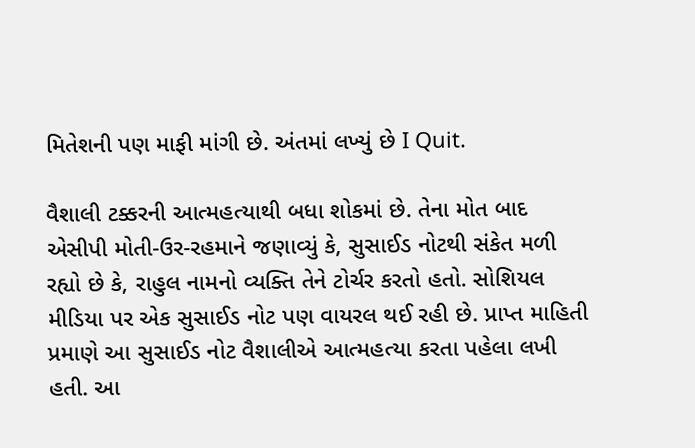મિતેશની પણ માફી માંગી છે. અંતમાં લખ્યું છે I Quit.

વૈશાલી ટક્કરની આત્મહત્યાથી બધા શોકમાં છે. તેના મોત બાદ એસીપી મોતી-ઉર-રહમાને જણાવ્યું કે, સુસાઈડ નોટથી સંકેત મળી રહ્યો છે કે, રાહુલ નામનો વ્યક્તિ તેને ટોર્ચર કરતો હતો. સોશિયલ મીડિયા પર એક સુસાઈડ નોટ પણ વાયરલ થઈ રહી છે. પ્રાપ્ત માહિતી પ્રમાણે આ સુસાઈડ નોટ વૈશાલીએ આત્મહત્યા કરતા પહેલા લખી હતી. આ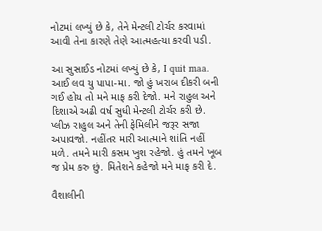નોટમાં લખ્યું છે કે, તેને મેન્ટલી ટોર્ચર કરવામાં આવી તેના કારણે તેણે આત્મહત્યા કરવી પડી.

આ સુસાઈડ નોટમાં લખ્યું છે કે, I quit maa. આઈ લવ યુ પાપા-મા. જો હું ખરાબ દીકરી બની ગઈ હોય તો મને માફ કરી દેજો. મને રાહુલ અને દિશાએ અઢી વર્ષ સુધી મેન્ટલી ટોર્ચર કરી છે. પ્લીઝ રાહુલ અને તેની ફેમિલીને જરૂર સજા અપાવજો. નહીંતર મારી આત્માને શાંતિ નહીં મળે. તમને મારી કસમ ખુશ રહેજો. હું તમને ખૂબ જ પ્રેમ કરુ છું. મિતેશને કહેજો મને માફ કરી દે.

વૈશાલીની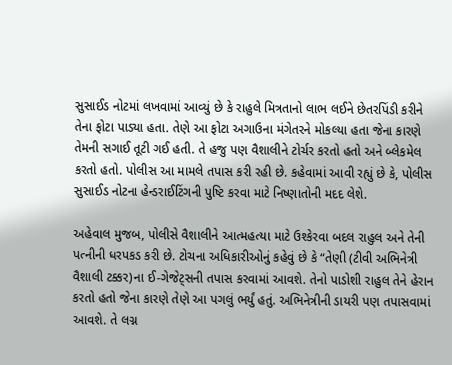સુસાઈડ નોટમાં લખવામાં આવ્યું છે કે રાહુલે મિત્રતાનો લાભ લઈને છેતરપિંડી કરીને તેના ફોટા પાડ્યા હતા. તેણે આ ફોટા અગાઉના મંગેતરને મોકલ્યા હતા જેના કારણે તેમની સગાઈ તૂટી ગઈ હતી. તે હજુ પણ વૈશાલીને ટોર્ચર કરતો હતો અને બ્લેકમેલ કરતો હતો. પોલીસ આ મામલે તપાસ કરી રહી છે. કહેવામાં આવી રહ્યું છે કે, પોલીસ સુસાઈડ નોટના હેન્ડરાઈટિંગની પુષ્ટિ કરવા માટે નિષ્ણાતોની મદદ લેશે.

અહેવાલ મુજબ, પોલીસે વૈશાલીને આત્મહત્યા માટે ઉશ્કેરવા બદલ રાહુલ અને તેની પત્નીની ધરપકડ કરી છે. ટોચના અધિકારીઓનું કહેવું છે કે “તેણી (ટીવી અભિનેત્રી વૈશાલી ટક્કર)ના ઈ-ગેજેટ્સની તપાસ કરવામાં આવશે. તેનો પાડોશી રાહુલ તેને હેરાન કરતો હતો જેના કારણે તેણે આ પગલું ભર્યું હતું. અભિનેત્રીની ડાયરી પણ તપાસવામાં આવશે. તે લગ્ન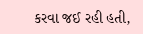કરવા જઈ રહી હતી,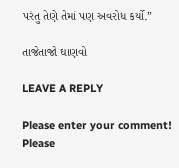પરંતુ તેણે તેમાં પણ અવરોધ કર્યો.”

તાજેતાજો ઘાણવો

LEAVE A REPLY

Please enter your comment!
Please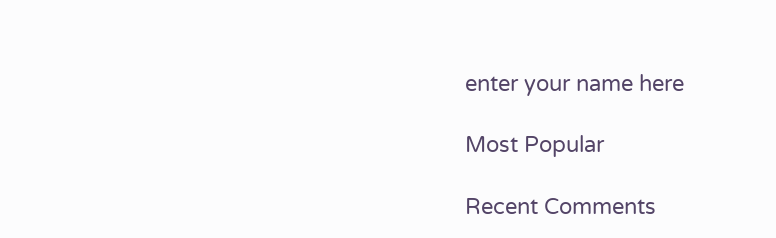enter your name here

Most Popular

Recent Comments